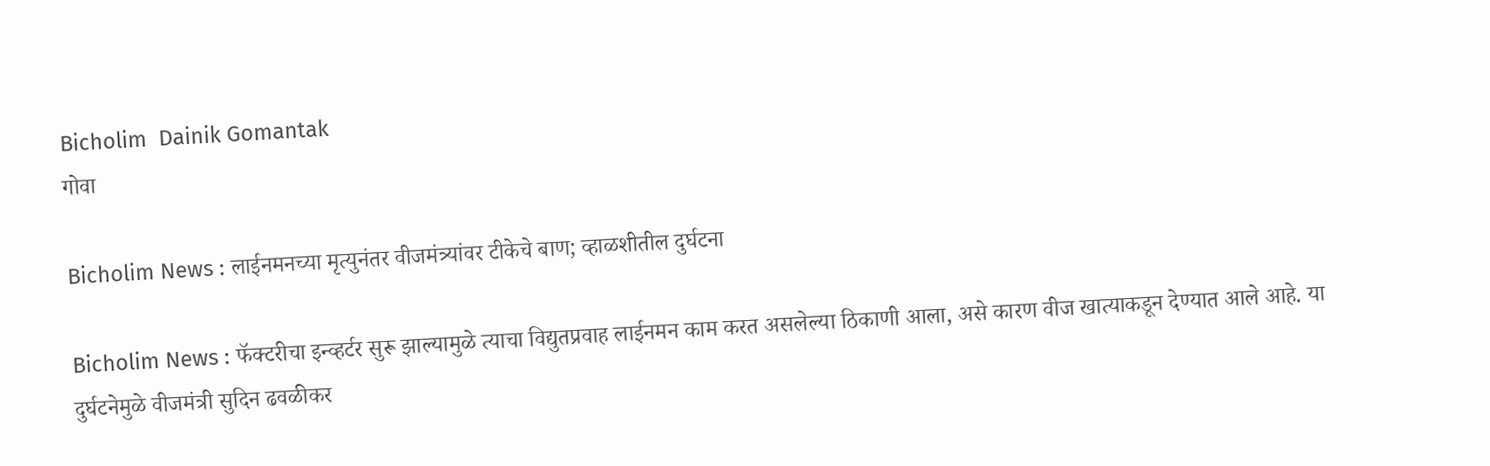Bicholim  Dainik Gomantak
गोवा

Bicholim News : लाईनमनच्या मृत्युनंतर वीजमंत्र्यांवर टीकेचे बाण; व्हाळशीतील दुर्घटना

Bicholim News : फॅक्‍टरीचा इन्‍व्‍हर्टर सुरू झाल्‍यामुळे त्‍याचा विद्युतप्रवाह लाईनमन काम करत असलेल्‍या ठिकाणी आला, असे कारण वीज खात्‍याकडून देण्‍यात आले आहे. या दुर्घटनेमुळे वीजमंत्री सुदिन ढवळीकर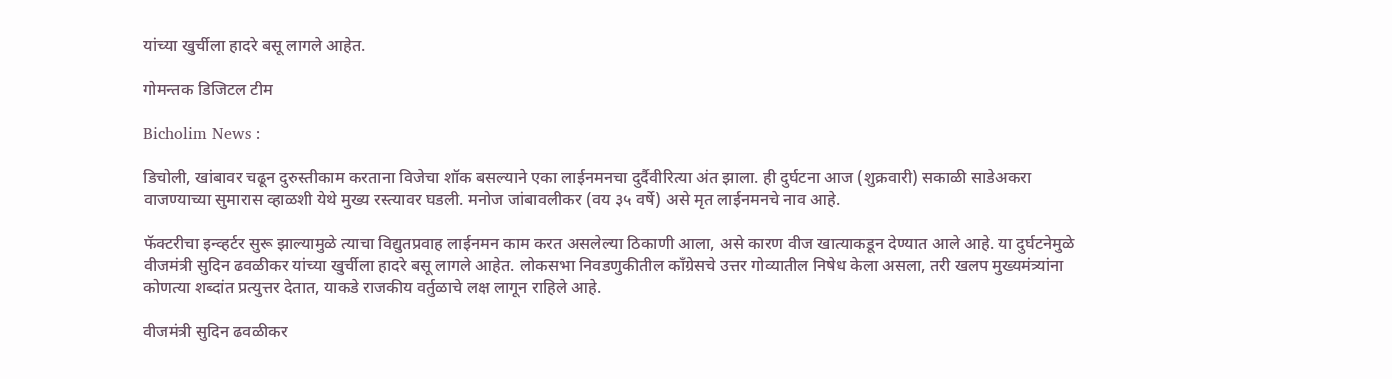यांच्या खुर्चीला हादरे बसू लागले आहेत.

गोमन्तक डिजिटल टीम

Bicholim News :

डिचोली, खांबावर चढून दुरुस्तीकाम करताना विजेचा शॉक बसल्याने एका लाईनमनचा दुर्दैवीरित्या अंत झाला. ही दुर्घटना आज (शुक्रवारी) सकाळी साडेअकरा वाजण्याच्या सुमारास व्हाळशी येथे मुख्य रस्त्यावर घडली. मनोज जांबावलीकर (वय ३५ वर्षे) असे मृत लाईनमनचे नाव आहे.

फॅक्‍टरीचा इन्‍व्‍हर्टर सुरू झाल्‍यामुळे त्‍याचा विद्युतप्रवाह लाईनमन काम करत असलेल्‍या ठिकाणी आला, असे कारण वीज खात्‍याकडून देण्‍यात आले आहे. या दुर्घटनेमुळे वीजमंत्री सुदिन ढवळीकर यांच्या खुर्चीला हादरे बसू लागले आहेत. लोकसभा निवडणुकीतील काँग्रेसचे उत्तर गोव्यातील निषेध केला असला, तरी खलप मुख्यमंत्र्यांना कोणत्या शब्दांत प्रत्युत्तर देतात, याकडे राजकीय वर्तुळाचे लक्ष लागून राहिले आहे.

वीजमंत्री सुदिन ढवळीकर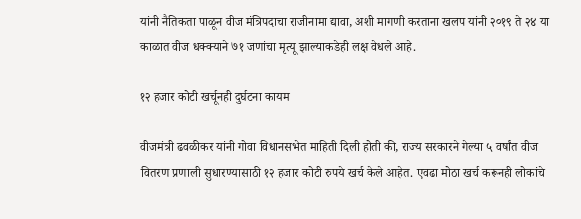यांनी नैतिकता पाळून वीज मंत्रिपदाचा राजीनामा द्यावा, अशी मागणी करताना खलप यांनी २०१९ ते २४ या काळात वीज धक्क्याने ७१ जणांचा मृत्यू झाल्याकडेही लक्ष वेधले आहे.

१२ हजार कोटी खर्चूनही दुर्घटना कायम

वीजमंत्री ढवळीकर यांनी गोवा विधानसभेत माहिती दिली होती की, राज्य सरकारने गेल्या ५ वर्षांत वीज वितरण प्रणाली सुधारण्यासाठी १२ हजार कोटी रुपये खर्च केले आहेत. एवढा मोठा खर्च करूनही लोकांचे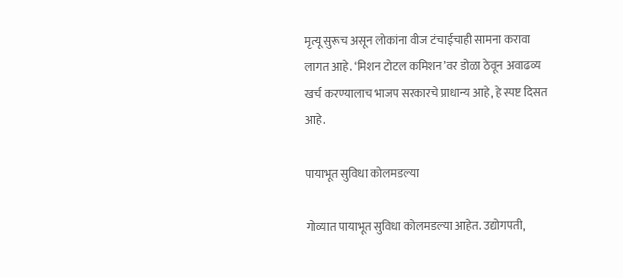मृत्यू सुरूच असून लोकांना वीज टंचाईचाही सामना करावा लागत आहे. ‘मिशन टोटल कमिशन’वर डोळा ठेवून अवाढव्य खर्च करण्यालाच भाजप सरकारचे प्राधान्य आहे, हे स्पष्ट दिसत आहे.

पायाभूत सुविधा कोलमडल्या

गोव्यात पायाभूत सुविधा कोलमडल्या आहेत. उद्योगपती,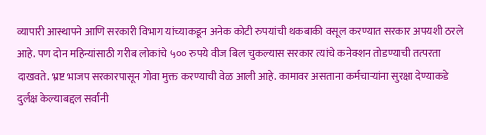व्यापारी आस्थापने आणि सरकारी विभाग यांच्याकडून अनेक कोटी रुपयांची थकबाकी वसूल करण्यात सरकार अपयशी ठरले आहे. पण दोन महिन्यांसाठी गरीब लोकांचे ५०० रुपये वीज बिल चुकल्यास सरकार त्यांचे कनेक्शन तोडण्याची तत्परता दाखवते. भ्रष्ट भाजप सरकारपासून गोवा मुक्त करण्याची वेळ आली आहे. कामावर असताना कर्मचाऱ्यांना सुरक्षा देण्याकडे दुर्लक्ष केल्याबद्दल सर्वांनी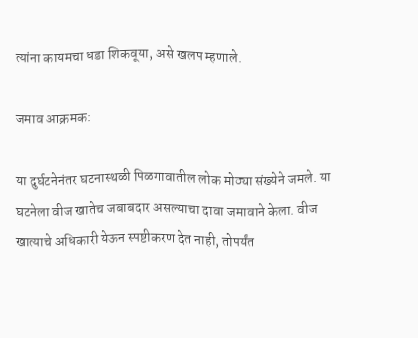त्यांना कायमचा धडा शिकवूया, असे खलप म्हणाले.

जमाव आक्रमक:

या दुर्घटनेनंतर घटनास्थळी पिळगावातील लोक मोठ्या संख्येने जमले. या घटनेला वीज खातेच जबाबदार असल्याचा दावा जमावाने केला. वीज खात्याचे अधिकारी येऊन स्पष्टीकरण देत नाही, तोपर्यंत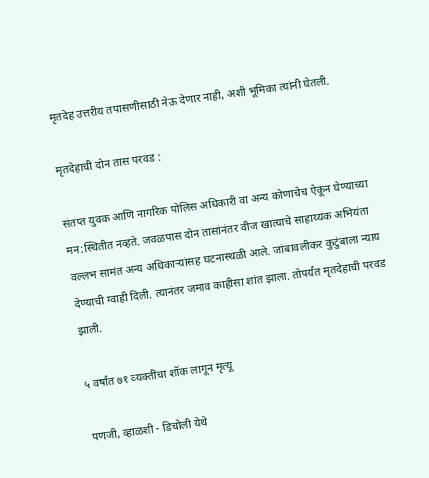मृतदेह उत्तरीय तपासणीसाठी नेऊ देणार नाही, अशी भूमिका त्यांनी घेतली.

मृतदेहाची दोन तास परवड :

संतप्त युवक आणि नागरिक पोलिस अधिकारी वा अन्य कोणाचेच ऐकून घेण्याच्या मन:स्थितीत नव्हते. जवळपास दोन तासांनंतर वीज खात्याचे साहाय्यक अभियंता वल्लभ सामंत अन्य अधिकाऱ्यांसह घटनास्थळी आले. जांबावलीकर कुटुंबाला न्याय देण्याची ग्वाही दिली. त्यानंतर जमाव काहीसा शांत झाला. तोपर्यंत मृतदेहाची परवड झाली.

५ वर्षांत ७१ व्‍यक्‍तींचा शॉक लागून मृत्‍यू

पणजी, व्हाळशी - डिचोली येथे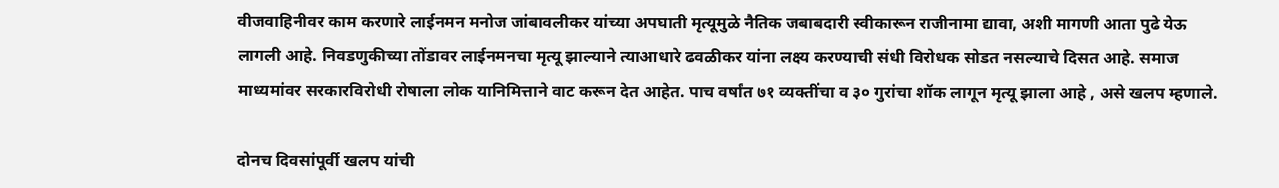वीजवाहिनीवर काम करणारे लाईनमन मनोज जांबावलीकर यांच्या अपघाती मृत्यूमुळे नैतिक जबाबदारी स्वीकारून राजीनामा द्यावा, अशी मागणी आता पुढे येऊ लागली आहे. निवडणुकीच्या तोंडावर लाईनमनचा मृत्यू झाल्याने त्याआधारे ढवळीकर यांना लक्ष्य करण्‍याची संधी विरोधक सोडत नसल्याचे दिसत आहे. समाज माध्यमांवर सरकारविरोधी रोषाला लोक यानिमित्ताने वाट करून देत आहेत. पाच वर्षांत ७१ व्यक्तींचा व ३० गुरांचा शॉक लागून मृत्यू झाला आहे , असे खलप म्हणाले.

दोनच दिवसांपूर्वी खलप यांची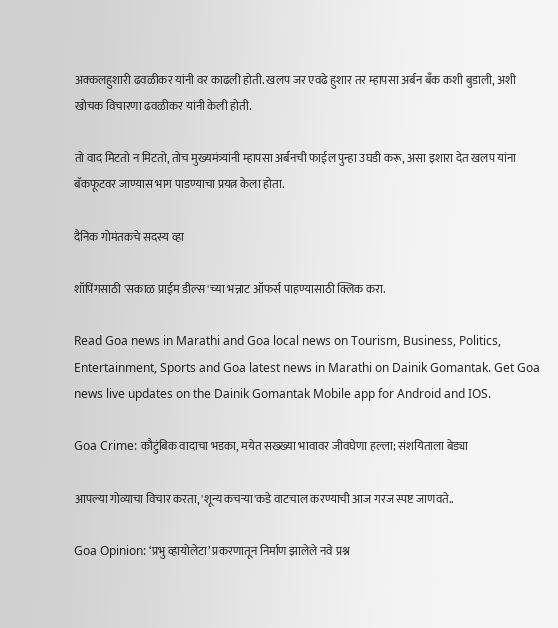अक्कलहुशारी ढवळीकर यांनी वर काढली होती. खलप जर एवढे हुशार तर म्हापसा अर्बन बॅंक कशी बुडाली, अशी खोचक विचारणा ढवळीकर यांनी केली होती.

तो वाद मिटतो न मिटतो, तोच मुख्यमंत्र्यांनी म्हापसा अर्बनची फाईल पुन्हा उघडी करू, असा इशारा देत खलप यांना बॅकफूटवर जाण्यास भाग पाडण्याचा प्रयत्न केला होता.

दैनिक गोमंतकचे सदस्य व्हा

शॉपिंगसाठी 'सकाळ प्राईम डील्स'च्या भन्नाट ऑफर्स पाहण्यासाठी क्लिक करा.

Read Goa news in Marathi and Goa local news on Tourism, Business, Politics, Entertainment, Sports and Goa latest news in Marathi on Dainik Gomantak. Get Goa news live updates on the Dainik Gomantak Mobile app for Android and IOS.

Goa Crime: कौटुंबिक वादाचा भडका, मयेत सख्ख्या भावावर जीवघेणा हल्ला; संशयिताला बेड्या

आपल्या गोव्याचा विचार करता, 'शून्य कचऱ्या'कडे वाटचाल करण्याची आज गरज स्पष्ट जाणवते..

Goa Opinion: ‘प्रभु व्हायोलेटा’ प्रकरणातून निर्माण झालेले नवे प्रश्न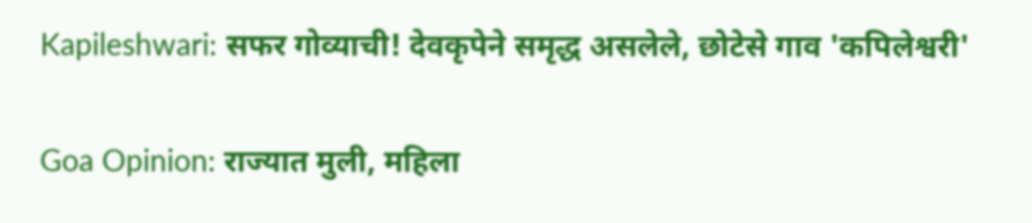Kapileshwari: सफर गोव्याची! देवकृपेने समृद्ध असलेले, छोटेसे गाव 'कपिलेश्वरी'

Goa Opinion: राज्यात मुली, महिला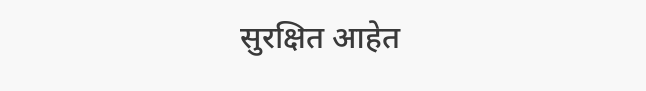सुरक्षित आहेत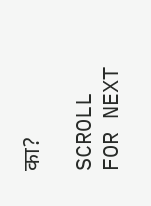का?

SCROLL FOR NEXT